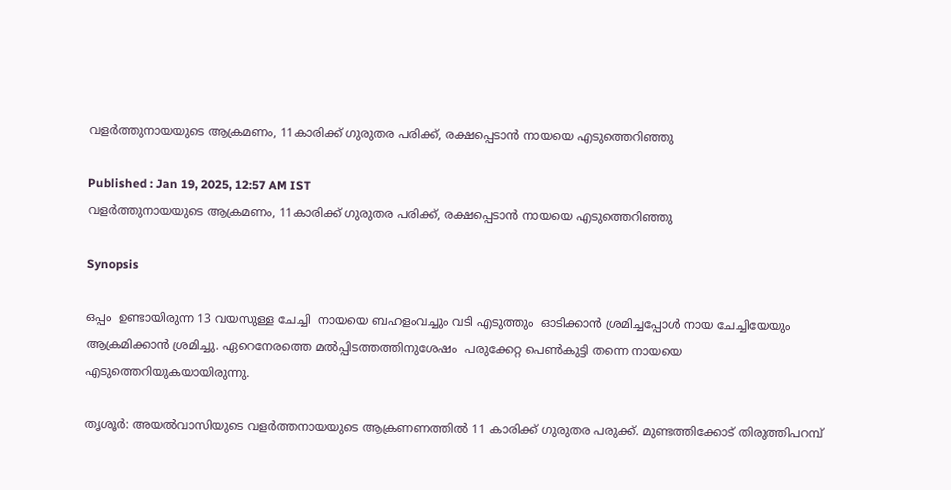വളർത്തുനായയുടെ ആക്രമണം, 11കാരിക്ക് ഗുരുതര പരിക്ക്, രക്ഷപ്പെടാൻ നായയെ എടുത്തെറിഞ്ഞു

Published : Jan 19, 2025, 12:57 AM IST
വളർത്തുനായയുടെ ആക്രമണം, 11കാരിക്ക് ഗുരുതര പരിക്ക്, രക്ഷപ്പെടാൻ നായയെ എടുത്തെറിഞ്ഞു

Synopsis

ഒപ്പം  ഉണ്ടായിരുന്ന 13 വയസുള്ള ചേച്ചി  നായയെ ബഹളംവച്ചും വടി എടുത്തും  ഓടിക്കാന്‍ ശ്രമിച്ചപ്പോള്‍ നായ ചേച്ചിയേയും ആക്രമിക്കാന്‍ ശ്രമിച്ചു. ഏറെനേരത്തെ മല്‍പ്പിടത്തത്തിനുശേഷം  പരുക്കേറ്റ പെണ്‍കുട്ടി തന്നെ നായയെ എടുത്തെറിയുകയായിരുന്നു.

തൃശൂർ: അയല്‍വാസിയുടെ വളര്‍ത്തനായയുടെ ആക്രണണത്തില്‍ 11 കാരിക്ക് ഗുരുതര പരുക്ക്. മുണ്ടത്തിക്കോട് തിരുത്തിപറമ്പ്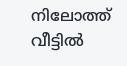നിലോത്ത് വീട്ടില്‍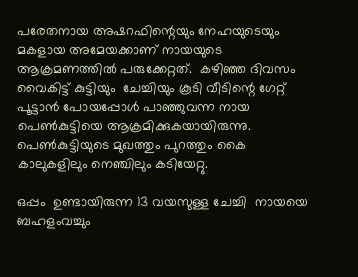പരേതനായ അഷറഫിന്റെയും നേഹയുടെയും മകളായ അമേയക്കാണ് നായയുടെ ആക്രമണത്തില്‍ പരുക്കേറ്റത്.  കഴിഞ്ഞ ദിവസം വൈകിട്ട് കുട്ടിയും  ചേച്ചിയും കൂടി വീടിന്റെ ഗേറ്റ് പൂട്ടാന്‍ പോയപ്പോള്‍ പാഞ്ഞുവന്ന നായ പെണ്‍കുട്ടിയെ ആക്രമിക്കുകയായിരുന്നു.  പെണ്‍കുട്ടിയുടെ മുഖത്തും പുറത്തും കൈ കാലുകളിലും നെഞ്ചിലും കടിയേറ്റു.

ഒപ്പം  ഉണ്ടായിരുന്ന 13 വയസുള്ള ചേച്ചി  നായയെ ബഹളംവച്ചും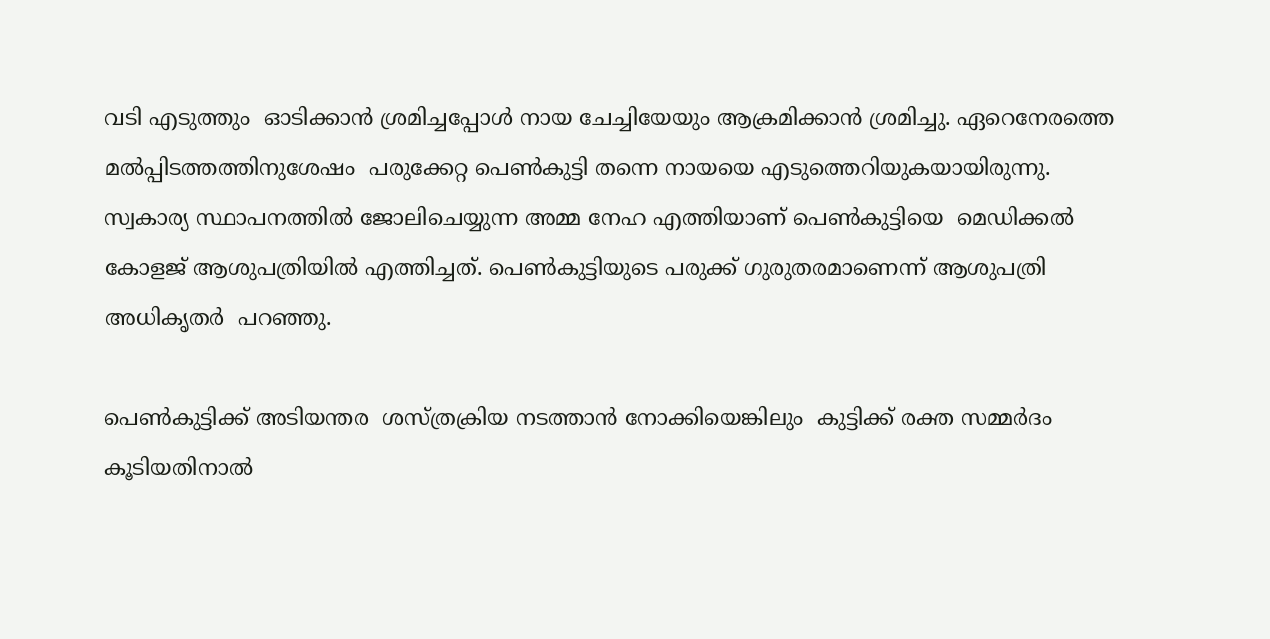വടി എടുത്തും  ഓടിക്കാന്‍ ശ്രമിച്ചപ്പോള്‍ നായ ചേച്ചിയേയും ആക്രമിക്കാന്‍ ശ്രമിച്ചു. ഏറെനേരത്തെ മല്‍പ്പിടത്തത്തിനുശേഷം  പരുക്കേറ്റ പെണ്‍കുട്ടി തന്നെ നായയെ എടുത്തെറിയുകയായിരുന്നു. സ്വകാര്യ സ്ഥാപനത്തില്‍ ജോലിചെയ്യുന്ന അമ്മ നേഹ എത്തിയാണ് പെണ്‍കുട്ടിയെ  മെഡിക്കല്‍ കോളജ് ആശുപത്രിയില്‍ എത്തിച്ചത്. പെണ്‍കുട്ടിയുടെ പരുക്ക് ഗുരുതരമാണെന്ന് ആശുപത്രി അധികൃതര്‍  പറഞ്ഞു.

പെണ്‍കുട്ടിക്ക് അടിയന്തര  ശസ്ത്രക്രിയ നടത്താന്‍ നോക്കിയെങ്കിലും  കുട്ടിക്ക് രക്ത സമ്മര്‍ദം കൂടിയതിനാൽ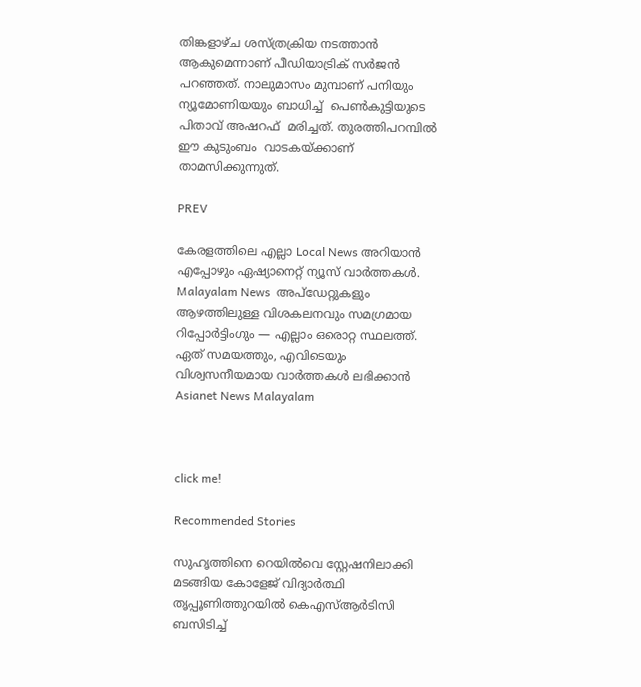തിങ്കളാഴ്ച ശസ്ത്രക്രിയ നടത്താന്‍ ആകുമെന്നാണ് പീഡിയാട്രിക് സര്‍ജന്‍ പറഞ്ഞത്. നാലുമാസം മുമ്പാണ് പനിയും  ന്യൂമോണിയയും ബാധിച്ച്  പെണ്‍കുട്ടിയുടെ പിതാവ് അഷറഫ്  മരിച്ചത്. തുരത്തിപറമ്പില്‍ ഈ കുടുംബം  വാടകയ്ക്കാണ് താമസിക്കുന്നുത്.

PREV

കേരളത്തിലെ എല്ലാ Local News അറിയാൻ എപ്പോഴും ഏഷ്യാനെറ്റ് ന്യൂസ് വാർത്തകൾ. Malayalam News  അപ്‌ഡേറ്റുകളും ആഴത്തിലുള്ള വിശകലനവും സമഗ്രമായ റിപ്പോർട്ടിംഗും — എല്ലാം ഒരൊറ്റ സ്ഥലത്ത്. ഏത് സമയത്തും, എവിടെയും വിശ്വസനീയമായ വാർത്തകൾ ലഭിക്കാൻ Asianet News Malayalam



click me!

Recommended Stories

സുഹൃത്തിനെ റെയിൽവെ സ്റ്റേഷനിലാക്കി മടങ്ങിയ കോളേജ് വിദ്യാർത്ഥി തൃപ്പൂണിത്തുറയിൽ കെഎസ്ആർടിസി ബസിടിച്ച്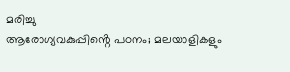മരിച്ചു
ആരോഗ്യവകുപ്പിൻ്റെ പഠനം; മലയാളികളും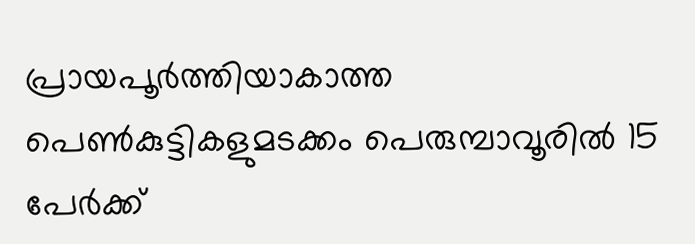പ്രായപൂർത്തിയാകാത്ത പെൺകുട്ടികളുമടക്കം പെരുമ്പാവൂരിൽ 15 പേർക്ക്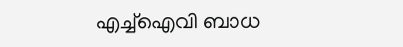എച്ച്ഐവി ബാധ